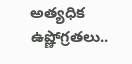అత్యధిక ఉష్ణోగ్రతలు..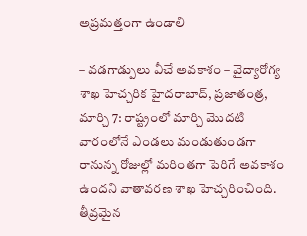అప్రమత్తంగా ఉండాలి

– వడగాడ్పులు వీచే అవకాశం – వైద్యారోగ్య శాఖ హెచ్చరిక హైదరాబాద్, ప్రజాతంత్ర, మార్చి 7: రాష్ట్రంలో మార్చి మొదటి వారంలోనే ఎండలు మండుతుండగా రానున్న రోజుల్లో మరింతగా పెరిగే అవకాశం ఉందని వాతావరణ శాఖ హెచ్చరించింది. తీవ్రమైన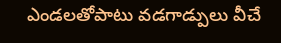ఎండలతోపాటు వడగాడ్పులు వీచే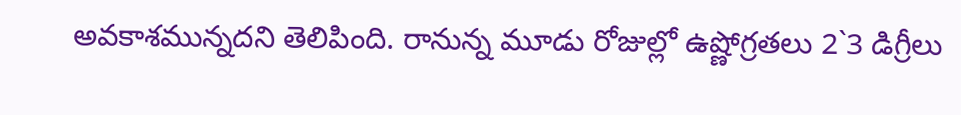అవకాశమున్నదని తెలిపింది. రానున్న మూడు రోజుల్లో ఉష్ణోగ్రతలు 2`3 డిగ్రీలు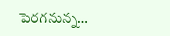పెరగనున్న…